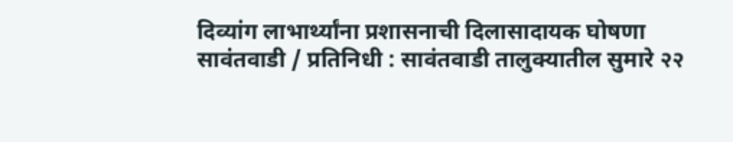दिव्यांग लाभार्थ्यांना प्रशासनाची दिलासादायक घोषणा
सावंतवाडी / प्रतिनिधी : सावंतवाडी तालुक्यातील सुमारे २२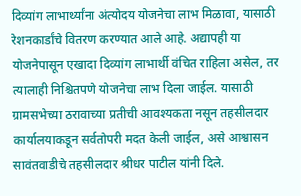दिव्यांग लाभार्थ्यांना अंत्योदय योजनेचा लाभ मिळावा, यासाठी रेशनकार्डांचे वितरण करण्यात आले आहे. अद्यापही या योजनेपासून एखादा दिव्यांग लाभार्थी वंचित राहिला असेल, तर त्यालाही निश्चितपणे योजनेचा लाभ दिला जाईल. यासाठी ग्रामसभेच्या ठरावाच्या प्रतीची आवश्यकता नसून तहसीलदार कार्यालयाकडून सर्वतोपरी मदत केली जाईल, असे आश्वासन सावंतवाडीचे तहसीलदार श्रीधर पाटील यांनी दिले.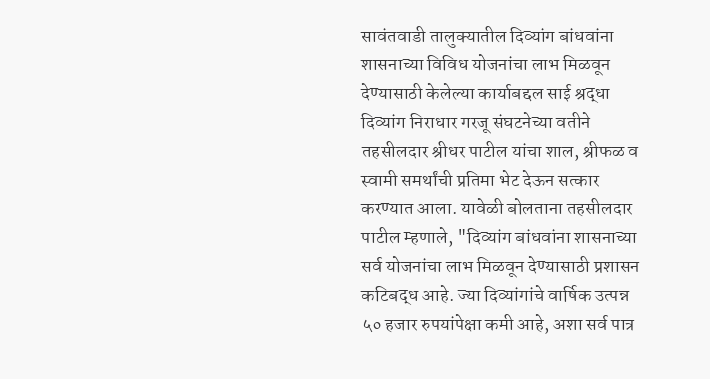सावंतवाडी तालुक्यातील दिव्यांग बांधवांना शासनाच्या विविध योजनांचा लाभ मिळवून देण्यासाठी केलेल्या कार्याबद्दल साई श्रद्धा दिव्यांग निराधार गरजू संघटनेच्या वतीने तहसीलदार श्रीधर पाटील यांचा शाल, श्रीफळ व स्वामी समर्थांची प्रतिमा भेट देऊन सत्कार करण्यात आला. यावेळी बोलताना तहसीलदार पाटील म्हणाले, "दिव्यांग बांधवांना शासनाच्या सर्व योजनांचा लाभ मिळवून देण्यासाठी प्रशासन कटिबद्ध आहे. ज्या दिव्यांगांचे वार्षिक उत्पन्न ५० हजार रुपयांपेक्षा कमी आहे, अशा सर्व पात्र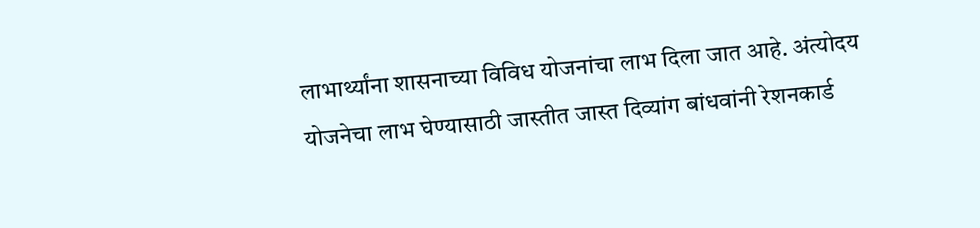लाभार्थ्यांना शासनाच्या विविध योजनांचा लाभ दिला जात आहे. अंत्योदय योजनेचा लाभ घेण्यासाठी जास्तीत जास्त दिव्यांग बांधवांनी रेशनकार्ड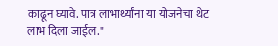काढून घ्यावे. पात्र लाभार्थ्यांना या योजनेचा थेट लाभ दिला जाईल."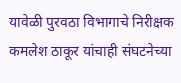यावेळी पुरवठा विभागाचे निरीक्षक कमलेश ठाकूर यांचाही संघटनेच्या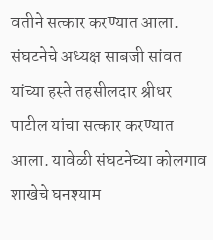वतीने सत्कार करण्यात आला. संघटनेचे अध्यक्ष साबजी सांवत यांच्या हस्ते तहसीलदार श्रीधर पाटील यांचा सत्कार करण्यात आला. यावेळी संघटनेच्या कोलगाव शाखेचे घनश्याम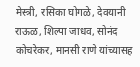मेस्त्री, रसिका घोगळे, देवयानी राऊळ, शिल्पा जाधव, सोनंद कोचरेकर, मानसी राणे यांच्यासह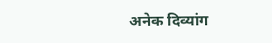अनेक दिव्यांग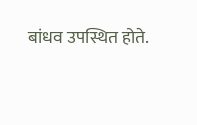बांधव उपस्थित होते.